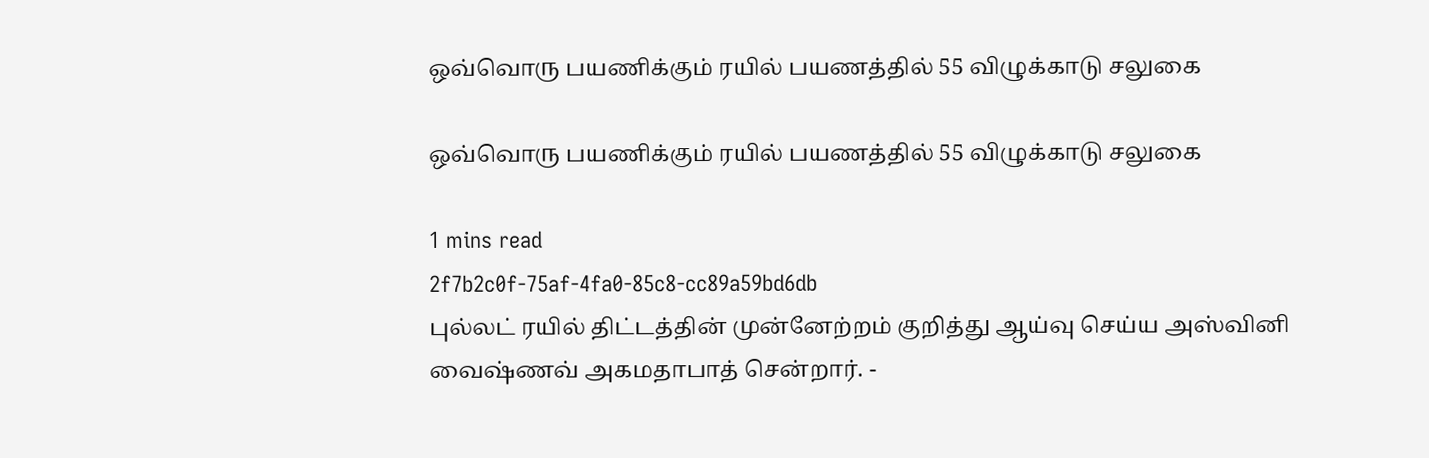ஒவ்வொரு பயணிக்கும் ரயில் பயணத்தில் 55 விழுக்காடு சலுகை

ஒவ்வொரு பயணிக்கும் ரயில் பயணத்தில் 55 விழுக்காடு சலுகை

1 mins read
2f7b2c0f-75af-4fa0-85c8-cc89a59bd6db
புல்லட் ரயில் திட்டத்தின் முன்னேற்றம் குறித்து ஆய்வு செய்ய அஸ்வினி வைஷ்ணவ் அகமதாபாத் சென்றார். -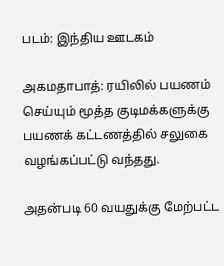படம்: இந்திய ஊடகம்

அகமதாபாத்: ரயிலில் பயணம் செய்யும் மூத்த குடிமக்களுக்கு பயணக் கட்டணத்தில் சலுகை வழங்கப்பட்டு வந்தது.

அதன்படி 60 வயதுக்கு மேற்பட்ட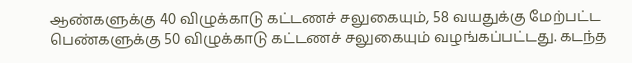ஆண்களுக்கு 40 விழுக்காடு கட்டணச் சலுகையும், 58 வயதுக்கு மேற்பட்ட பெண்களுக்கு 50 விழுக்காடு கட்டணச் சலுகையும் வழங்கப்பட்டது. கடந்த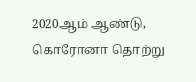2020ஆம் ஆண்டு, கொரோனா தொற்று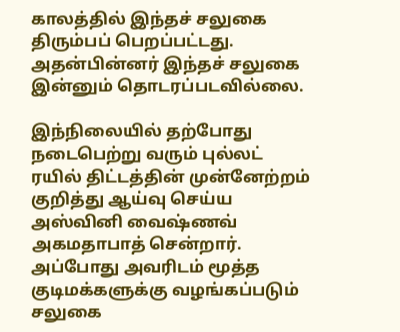காலத்தில் இந்தச் சலுகை திரும்பப் பெறப்பட்டது. அதன்பின்னர் இந்தச் சலுகை இன்னும் தொடரப்படவில்லை.

இந்நிலையில் தற்போது நடைபெற்று வரும் புல்லட் ரயில் திட்டத்தின் முன்னேற்றம் குறித்து ஆய்வு செய்ய அஸ்வினி வைஷ்ணவ் அகமதாபாத் சென்றார். அப்போது அவரிடம் மூத்த குடிமக்களுக்கு வழங்கப்படும் சலுகை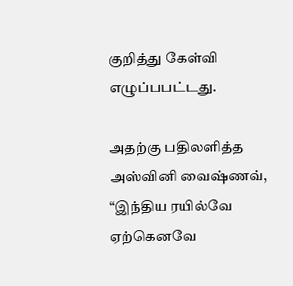குறித்து கேள்வி எழுப்பபட்டது.

அதற்கு பதிலளித்த அஸ்வினி வைஷ்ணவ், “இந்திய ரயில்வே ஏற்கெனவே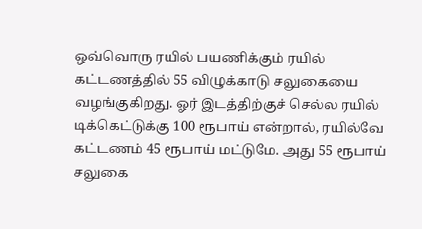ஒவ்வொரு ரயில் பயணிக்கும் ரயில் கட்டணத்தில் 55 விழுக்காடு சலுகையை வழங்குகிறது. ஓர் இடத்திற்குச் செல்ல ரயில் டிக்கெட்டுக்கு 100 ரூபாய் என்றால், ரயில்வே கட்டணம் 45 ரூபாய் மட்டுமே. அது 55 ரூபாய் சலுகை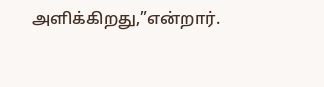அளிக்கிறது,”என்றார்.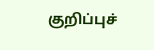குறிப்புச்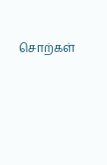சொற்கள்